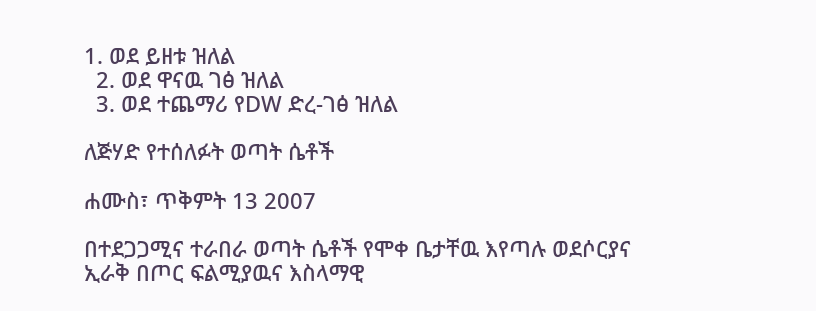1. ወደ ይዘቱ ዝለል
  2. ወደ ዋናዉ ገፅ ዝለል
  3. ወደ ተጨማሪ የDW ድረ-ገፅ ዝለል

ለጅሃድ የተሰለፉት ወጣት ሴቶች

ሐሙስ፣ ጥቅምት 13 2007

በተደጋጋሚና ተራበራ ወጣት ሴቶች የሞቀ ቤታቸዉ እየጣሉ ወደሶርያና ኢራቅ በጦር ፍልሚያዉና እስላማዊ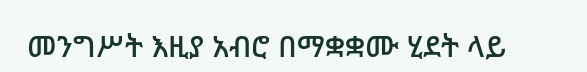መንግሥት እዚያ አብሮ በማቋቋሙ ሂደት ላይ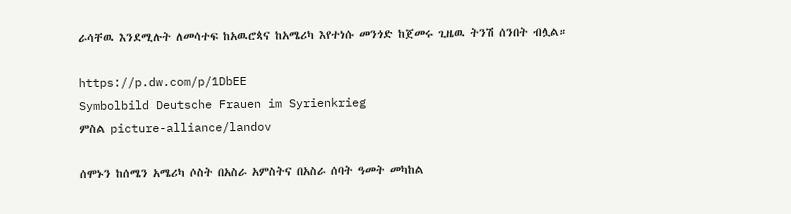ራሳቸዉ እንደሚሉት ለመሳተፍ ከአዉሮጳና ከአሜሪካ እየተነሱ መንጎድ ከጀመሩ ጊዜዉ ትንሽ ሰንበት ብሏል።

https://p.dw.com/p/1DbEE
Symbolbild Deutsche Frauen im Syrienkrieg
ምስል picture-alliance/landov

ሰሞኑን ከሰሜን አሜሪካ ሶስት በአስራ አምስትና በአስራ ሰባት ዓመት መካከል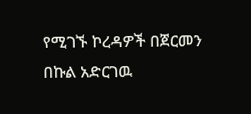የሚገኙ ኮረዳዎች በጀርመን በኩል አድርገዉ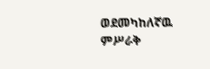ወደመካከለኛዉ ምሥራቅ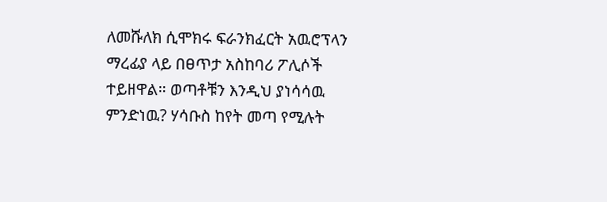ለመሹለክ ሲሞክሩ ፍራንክፈርት አዉሮፕላን ማረፊያ ላይ በፀጥታ አስከባሪ ፖሊሶች ተይዘዋል። ወጣቶቹን እንዲህ ያነሳሳዉ ምንድነዉ? ሃሳቡስ ከየት መጣ የሚሉት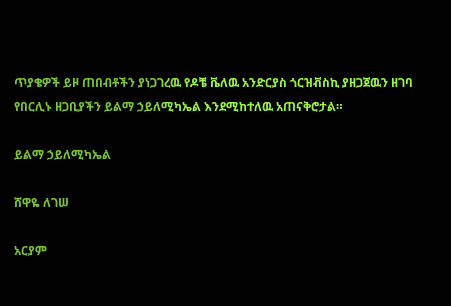ጥያቄዎች ይዞ ጠበብቶችን ያነጋገረዉ የዶቼ ቬለዉ አንድርያስ ጎርዝቭስኪ ያዘጋጀዉን ዘገባ የበርሊኑ ዘጋቢያችን ይልማ ኃይለሚካኤል እንደሚከተለዉ አጠናቅሮታል።

ይልማ ኃይለሚካኤል

ሸዋዬ ለገሠ

አርያም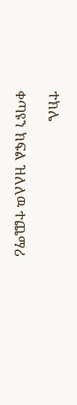ተክሌ

ቀጣዩን ክፍል ዝለለዉ ተጨማሪ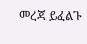መረጃ ይፈልጉ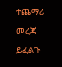ተጨማሪ መረጃ ይፈልጉ